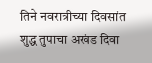तिने नवरात्रीच्या दिवसांत शुद्ध तुपाचा अखंड दिवा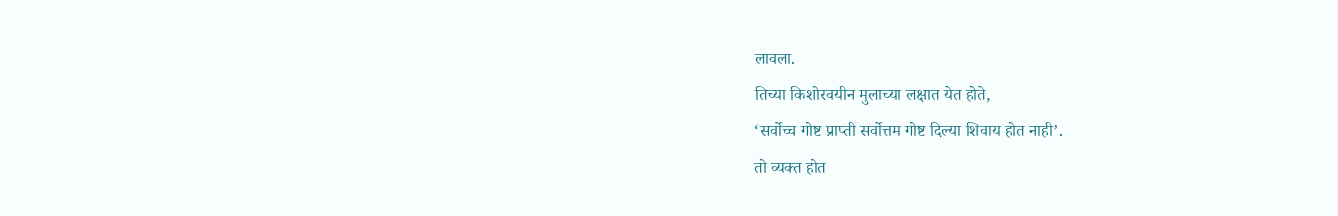लावला.
तिच्या किशोरवयीन मुलाच्या लक्षात येत होते,
‘सर्वोच्च गोष्ट प्राप्ती सर्वोत्तम गोष्ट दिल्या शिवाय होत नाही’.
तो व्यक्त होत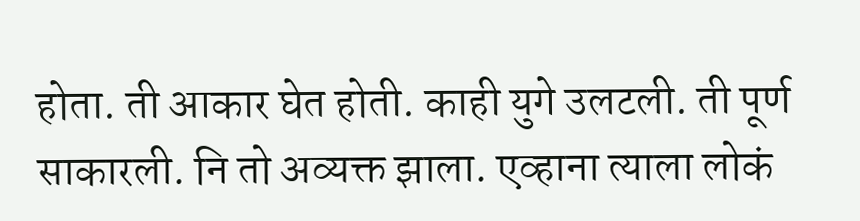होता. ती आकार घेत होती. काही युगे उलटली. ती पूर्ण साकारली. नि तो अव्यक्त झाला. एव्हाना त्याला लोकं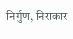निर्गुण, निराकार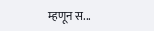म्हणून स...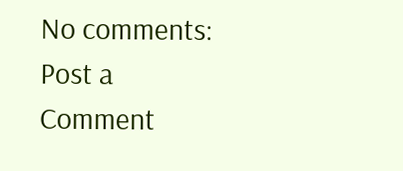No comments:
Post a Comment